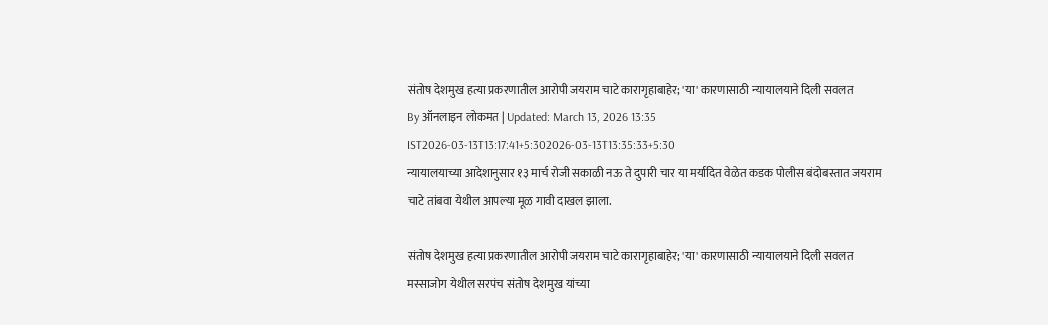संतोष देशमुख हत्या प्रकरणातील आरोपी जयराम चाटे कारागृहाबाहेर; 'या' कारणासाठी न्यायालयाने दिली सवलत
By ऑनलाइन लोकमत | Updated: March 13, 2026 13:35 IST2026-03-13T13:17:41+5:302026-03-13T13:35:33+5:30
न्यायालयाच्या आदेशानुसार १३ मार्च रोजी सकाळी नऊ ते दुपारी चार या मर्यादित वेळेत कडक पोलीस बंदोबस्तात जयराम चाटे तांबवा येथील आपल्या मूळ गावी दाखल झाला.

संतोष देशमुख हत्या प्रकरणातील आरोपी जयराम चाटे कारागृहाबाहेर; 'या' कारणासाठी न्यायालयाने दिली सवलत
मस्साजोग येथील सरपंच संतोष देशमुख यांच्या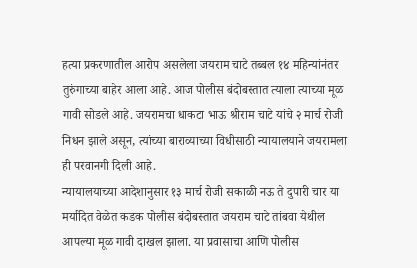हत्या प्रकरणातील आरोप असलेला जयराम चाटे तब्बल १४ महिन्यांनंतर तुरुंगाच्या बाहेर आला आहे. आज पोलीस बंदोबस्तात त्याला त्याच्या मूळ गावी सोडले आहे. जयरामचा धाकटा भाऊ श्रीराम चाटे यांचे २ मार्च रोजी निधन झाले असून, त्यांच्या बाराव्याच्या विधीसाठी न्यायालयाने जयरामला ही परवानगी दिली आहे.
न्यायालयाच्या आदेशानुसार १३ मार्च रोजी सकाळी नऊ ते दुपारी चार या मर्यादित वेळेत कडक पोलीस बंदोबस्तात जयराम चाटे तांबवा येथील आपल्या मूळ गावी दाखल झाला. या प्रवासाचा आणि पोलीस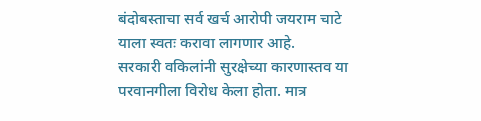बंदोबस्ताचा सर्व खर्च आरोपी जयराम चाटे याला स्वतः करावा लागणार आहे.
सरकारी वकिलांनी सुरक्षेच्या कारणास्तव या परवानगीला विरोध केला होता. मात्र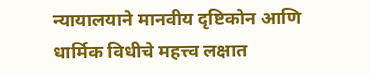न्यायालयाने मानवीय दृष्टिकोन आणि धार्मिक विधीचे महत्त्व लक्षात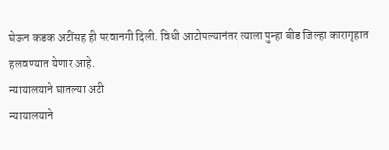घेऊन कडक अटींसह ही परवानगी दिली. विधी आटोपल्यानंतर त्याला पुन्हा बीड जिल्हा कारागृहात हलवण्यात येणार आहे.
न्यायालयाने घातल्या अटी
न्यायालयाने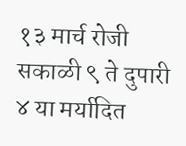१३ मार्च रोजी सकाळी ९ ते दुपारी ४ या मर्यादित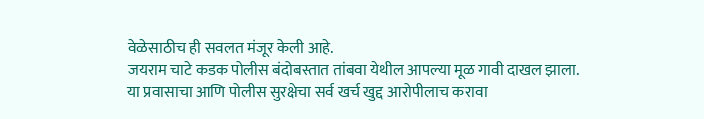वेळेसाठीच ही सवलत मंजूर केली आहे.
जयराम चाटे कडक पोलीस बंदोबस्तात तांबवा येथील आपल्या मूळ गावी दाखल झाला.
या प्रवासाचा आणि पोलीस सुरक्षेचा सर्व खर्च खुद्द आरोपीलाच करावा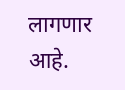लागणार आहे.